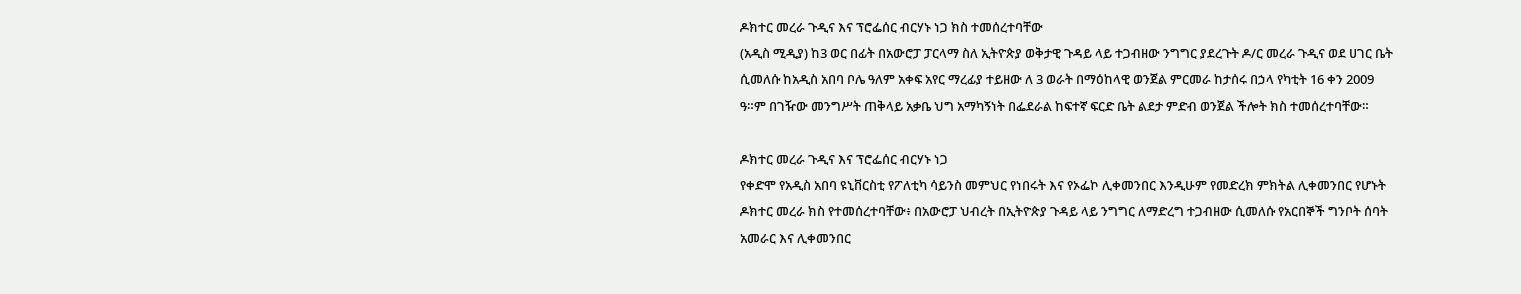ዶክተር መረራ ጉዲና እና ፕሮፌሰር ብርሃኑ ነጋ ክስ ተመሰረተባቸው
(አዲስ ሚዲያ) ከ3 ወር በፊት በአውሮፓ ፓርላማ ስለ ኢትዮጵያ ወቅታዊ ጉዳይ ላይ ተጋብዘው ንግግር ያደረጉት ዶ/ር መረራ ጉዲና ወደ ሀገር ቤት ሲመለሱ ከአዲስ አበባ ቦሌ ዓለም አቀፍ አየር ማረፊያ ተይዘው ለ 3 ወራት በማዕከላዊ ወንጀል ምርመራ ከታሰሩ በኃላ የካቲት 16 ቀን 2009 ዓ።ም በገዥው መንግሥት ጠቅላይ አቃቤ ህግ አማካኝነት በፌደራል ከፍተኛ ፍርድ ቤት ልደታ ምድብ ወንጀል ችሎት ክስ ተመሰረተባቸው።

ዶክተር መረራ ጉዲና እና ፕሮፌሰር ብርሃኑ ነጋ
የቀድሞ የአዲስ አበባ ዩኒቨርስቲ የፖለቲካ ሳይንስ መምህር የነበሩት እና የኦፌኮ ሊቀመንበር እንዲሁም የመድረክ ምክትል ሊቀመንበር የሆኑት ዶክተር መረራ ክስ የተመሰረተባቸው፥ በአውሮፓ ህብረት በኢትዮጵያ ጉዳይ ላይ ንግግር ለማድረግ ተጋብዘው ሲመለሱ የአርበኞች ግንቦት ሰባት አመራር እና ሊቀመንበር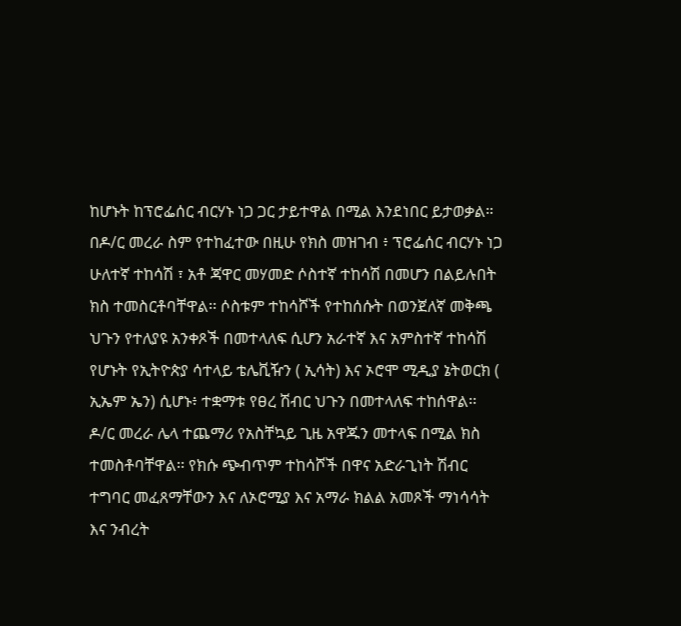ከሆኑት ከፕሮፌሰር ብርሃኑ ነጋ ጋር ታይተዋል በሚል እንደነበር ይታወቃል።
በዶ/ር መረራ ስም የተከፈተው በዚሁ የክስ መዝገብ ፥ ፕሮፌሰር ብርሃኑ ነጋ ሁለተኛ ተከሳሽ ፣ አቶ ጃዋር መሃመድ ሶስተኛ ተከሳሽ በመሆን በልይሉበት ክስ ተመስርቶባቸዋል፡፡ ሶስቱም ተከሳሾች የተከሰሱት በወንጀለኛ መቅጫ ህጉን የተለያዩ አንቀጾች በመተላለፍ ሲሆን አራተኛ እና አምስተኛ ተከሳሽ የሆኑት የኢትዮጵያ ሳተላይ ቴሌቪዥን ( ኢሳት) እና ኦሮሞ ሚዲያ ኔትወርክ ( ኢኤም ኤን) ሲሆኑ፥ ተቋማቱ የፀረ ሽብር ህጉን በመተላለፍ ተከሰዋል፡፡
ዶ/ር መረራ ሌላ ተጨማሪ የአስቸኳይ ጊዜ አዋጁን መተላፍ በሚል ክስ ተመስቶባቸዋል፡፡ የክሱ ጭብጥም ተከሳሾች በዋና አድራጊነት ሽብር ተግባር መፈጸማቸውን እና ለኦሮሚያ እና አማራ ክልል አመጾች ማነሳሳት እና ንብረት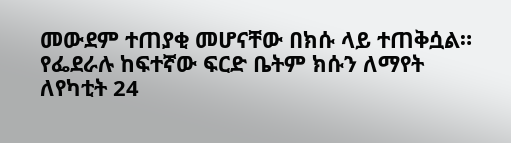መውደም ተጠያቂ መሆናቸው በክሱ ላይ ተጠቅሷል።
የፌደራሉ ከፍተኛው ፍርድ ቤትም ክሱን ለማየት ለየካቲት 24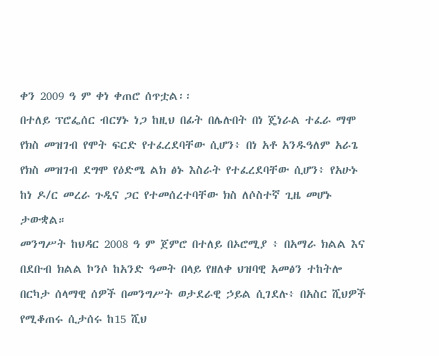ቀን 2009 ዓ ም ቀነ ቀጠሮ ሰጥቷል፡፡
በተለይ ፕሮፌሰር ብርሃኑ ነጋ ከዚህ በፊት በሌሉበት በነ ጄነራል ተፈራ ማሞ የክስ መዝገብ የሞት ፍርድ የተፈረደባቸው ሲሆን፥ በነ አቶ አንዱዓለም አራጌ የክስ መዝገብ ደግሞ የዕድሜ ልክ ፅኑ እስራት የተፈረደባቸው ሲሆን፥ የአሁኑ ከነ ዶ/ር መረራ ጉዲና ጋር የተመሰረተባቸው ክስ ለሶስተኛ ጊዜ መሆኑ ታውቋል።
መንግሥት ከህዳር 2008 ዓ ም ጀምሮ በተለይ በኦሮሚያ ፥ በአማራ ክልል እና በደቡብ ክልል ኮንሶ ከአንድ ዓመት በላይ የዘለቀ ህዝባዊ አመፅን ተከትሎ በርካታ ሰላማዊ ሰዎች በመንግሥት ወታደራዊ ኃይል ሲገደሉ፥ በአስር ሺህዎች የሚቆጠሩ ሲታሰሩ ከ15 ሺህ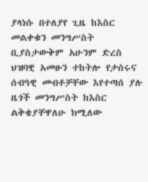ያላነሱ በተለያየ ጊዜ ከእስር መልቀቁን መንግሥስት ቢያስታውቅም አሁንም ድረስ ህዝባዊ አመፁን ተከትሎ የታሰሩና ሰብዓዊ መብቶቻቸው እየተጣሰ ያሉ ዜጎች መንግሥስት ከእስር ልቅቄያቸዋለሁ ክሚለው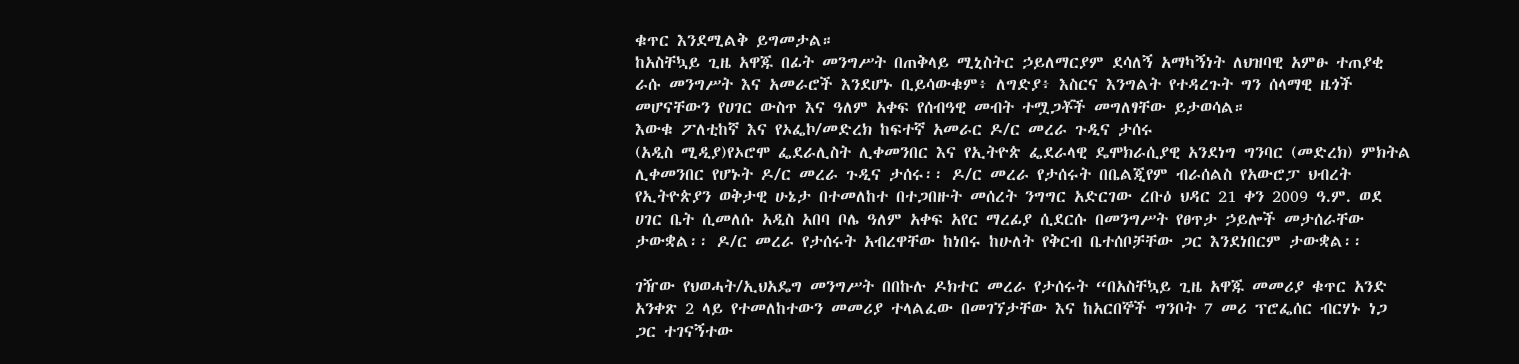ቁጥር እንደሚልቅ ይግመታል።
ከአስቸኳይ ጊዜ አዋጁ በፊት መንግሥት በጠቅላይ ሚኒስትር ኃይለማርያም ደሳለኝ አማካኝነት ለህዝባዊ አምፁ ተጠያቂ ራሱ መንግሥት እና አመራሮች እንደሆኑ ቢይሳውቁም፥ ለግድያ፥ እስርና እንግልት የተዳረጉት ግን ሰላማዊ ዜጎች መሆናቸውን የሀገር ውስጥ እና ዓለም አቀፍ የሰብዓዊ መብት ተሟጋቾች መግለፃቸው ይታወሳል።
እውቁ ፖለቲከኛ እና የኦፌኮ/መድረክ ከፍተኛ አመራር ዶ/ር መረራ ጉዲና ታሰሩ
(አዲስ ሚዲያ)የኦሮሞ ፌደራሊስት ሊቀመንበር እና የኢትዮጵ ፌደራላዊ ዴሞክራሲያዊ አንደነግ ግንባር (መድረክ) ምክትል ሊቀመንበር የሆኑት ዶ/ር መረራ ጉዲና ታሰሩ፡፡ ዶ/ር መረራ የታሰሩት በቤልጂየም ብራሰልስ የአውሮፓ ህብረት የኢትዮጵያን ወቅታዊ ሁኔታ በተመለከተ በተጋበዙት መሰረት ንግግር አድርገው ረቡዕ ህዳር 21 ቀን 2009 ዓ.ም. ወደ ሀገር ቤት ሲመለሱ አዲስ አበባ ቦሌ ዓለም አቀፍ አየር ማረፊያ ሲደርሱ በመንግሥት የፀጥታ ኃይሎች መታሰራቸው ታውቋል፡፡ ዶ/ር መረራ የታሰሩት አብረዋቸው ከነበሩ ከሁለት የቅርብ ቤተሰቦቻቸው ጋር እንደነበርም ታውቋል፡፡

ገዥው የህወሓት/ኢህአዴግ መንግሥት በበኩሉ ዶክተር መረራ የታሰሩት “በአስቸኳይ ጊዜ አዋጁ መመሪያ ቁጥር አንድ አንቀጽ 2 ላይ የተመለከተውን መመሪያ ተላልፈው በመገኘታቸው እና ከአርበኞች ግንቦት 7 መሪ ፕሮፌሰር ብርሃኑ ነጋ ጋር ተገናኝተው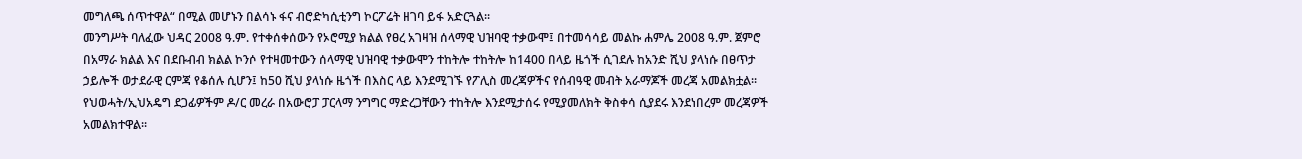መግለጫ ሰጥተዋል“ በሚል መሆኑን በልሳኑ ፋና ብሮድካሲቲንግ ኮርፖሬት ዘገባ ይፋ አድርጓል፡፡
መንግሥት ባለፈው ህዳር 2008 ዓ.ም. የተቀሰቀሰውን የኦሮሚያ ክልል የፀረ አገዛዝ ሰላማዊ ህዝባዊ ተቃውሞ፤ በተመሳሳይ መልኩ ሐምሌ 2008 ዓ.ም. ጀምሮ በአማራ ክልል እና በደቡብብ ክልል ኮንሶ የተዛመተውን ሰላማዊ ህዝባዊ ተቃውሞን ተከትሎ ተከትሎ ከ1400 በላይ ዜጎች ሲገደሉ ከአንድ ሺህ ያላነሱ በፀጥታ ኃይሎች ወታደራዊ ርምጃ የቆሰሉ ሲሆን፤ ከ50 ሺህ ያላነሱ ዜጎች በእስር ላይ እንደሚገኙ የፖሊስ መረጃዎችና የሰብዓዊ መብት አራማጆች መረጃ አመልክቷል፡፡የህወሓት/ኢህአዴግ ደጋፊዎችም ዶ/ር መረራ በአውሮፓ ፓርላማ ንግግር ማድረጋቸውን ተከትሎ እንደሚታሰሩ የሚያመለክት ቅስቀሳ ሲያደሩ እንደነበረም መረጃዎች አመልክተዋል፡፡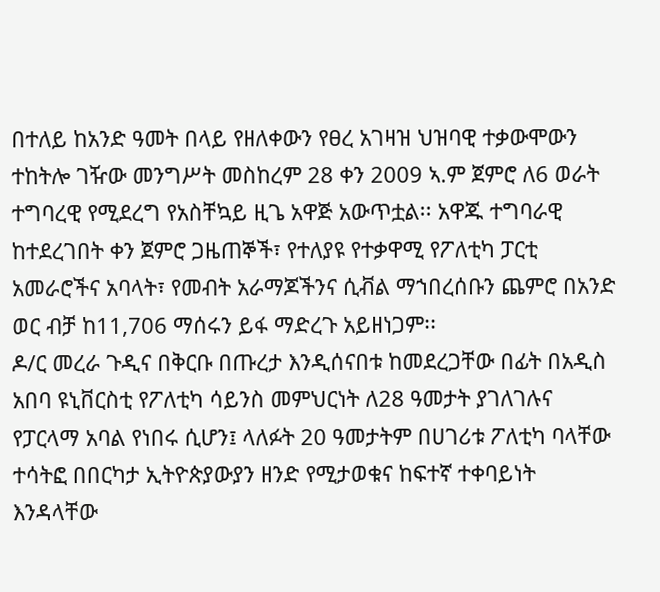በተለይ ከአንድ ዓመት በላይ የዘለቀውን የፀረ አገዛዝ ህዝባዊ ተቃውሞውን ተከትሎ ገዥው መንግሥት መስከረም 28 ቀን 2009 ኣ.ም ጀምሮ ለ6 ወራት ተግባረዊ የሚደረግ የአስቸኳይ ዚጌ አዋጅ አውጥቷል፡፡ አዋጁ ተግባራዊ ከተደረገበት ቀን ጀምሮ ጋዜጠኞች፣ የተለያዩ የተቃዋሚ የፖለቲካ ፓርቲ አመራሮችና አባላት፣ የመብት አራማጆችንና ሲቭል ማኀበረሰቡን ጨምሮ በአንድ ወር ብቻ ከ11,706 ማሰሩን ይፋ ማድረጉ አይዘነጋም፡፡
ዶ/ር መረራ ጉዲና በቅርቡ በጡረታ እንዲሰናበቱ ከመደረጋቸው በፊት በአዲስ አበባ ዩኒቨርስቲ የፖለቲካ ሳይንስ መምህርነት ለ28 ዓመታት ያገለገሉና የፓርላማ አባል የነበሩ ሲሆን፤ ላለፉት 20 ዓመታትም በሀገሪቱ ፖለቲካ ባላቸው ተሳትፎ በበርካታ ኢትዮጵያውያን ዘንድ የሚታወቁና ከፍተኛ ተቀባይነት እንዳላቸው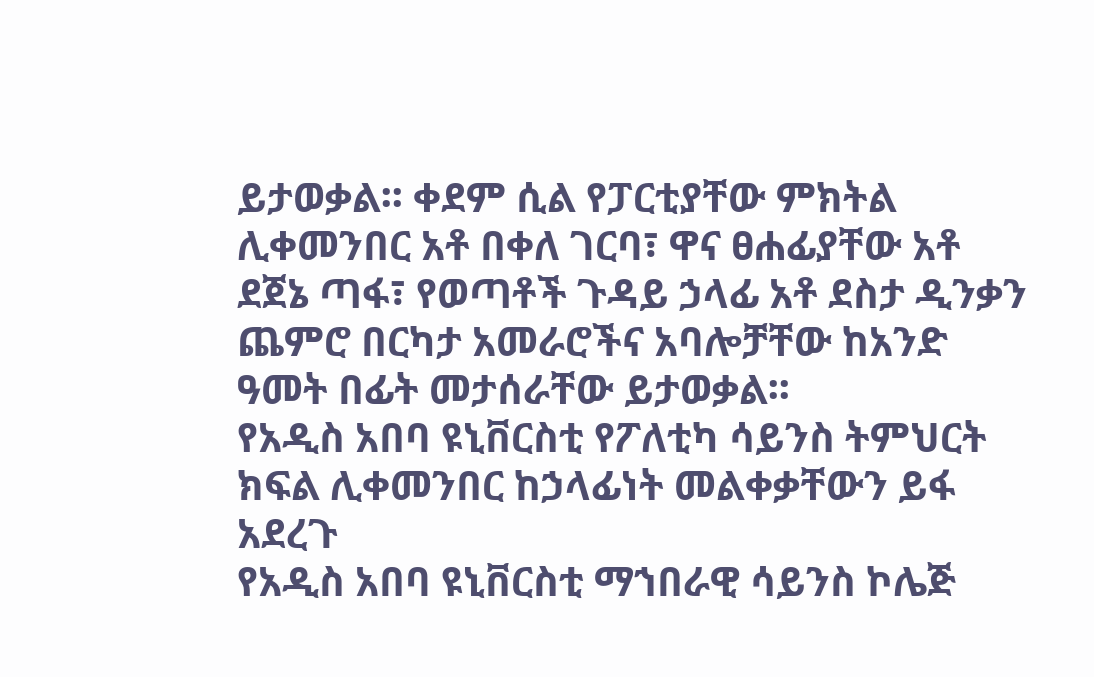ይታወቃል፡፡ ቀደም ሲል የፓርቲያቸው ምክትል ሊቀመንበር አቶ በቀለ ገርባ፣ ዋና ፀሐፊያቸው አቶ ደጀኔ ጣፋ፣ የወጣቶች ጉዳይ ኃላፊ አቶ ደስታ ዲንቃን ጨምሮ በርካታ አመራሮችና አባሎቻቸው ከአንድ ዓመት በፊት መታሰራቸው ይታወቃል፡፡
የአዲስ አበባ ዩኒቨርስቲ የፖለቲካ ሳይንስ ትምህርት ክፍል ሊቀመንበር ከኃላፊነት መልቀቃቸውን ይፋ አደረጉ
የአዲስ አበባ ዩኒቨርስቲ ማኀበራዊ ሳይንስ ኮሌጅ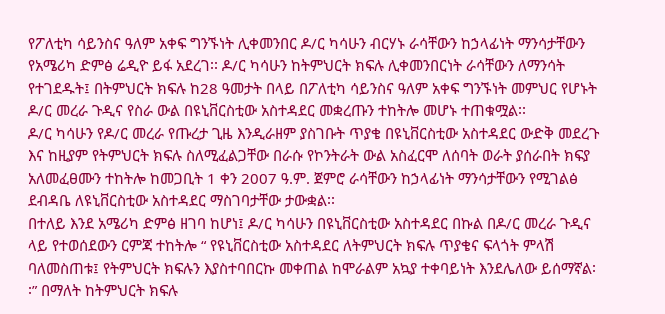የፖለቲካ ሳይንስና ዓለም አቀፍ ግንኙነት ሊቀመንበር ዶ/ር ካሳሁን ብርሃኑ ራሳቸውን ከኃላፊነት ማንሳታቸውን የአሜሪካ ድምፅ ሬዲዮ ይፋ አደረገ፡፡ ዶ/ር ካሳሁን ከትምህርት ክፍሉ ሊቀመንበርነት ራሳቸውን ለማንሳት የተገደዱት፤ በትምህርት ክፍሉ ከ28 ዓመታት በላይ በፖለቲካ ሳይንስና ዓለም አቀፍ ግንኙነት መምህር የሆኑት ዶ/ር መረራ ጉዲና የስራ ውል በዩኒቨርስቲው አስተዳደር መቋረጡን ተከትሎ መሆኑ ተጠቁሟል፡፡
ዶ/ር ካሳሁን የዶ/ር መረራ የጡረታ ጊዜ እንዲራዘም ያስገቡት ጥያቄ በዩኒቨርስቲው አስተዳደር ውድቅ መደረጉ እና ከዚያም የትምህርት ክፍሉ ስለሚፈልጋቸው በራሱ የኮንትራት ውል አስፈርሞ ለሰባት ወራት ያሰራበት ክፍያ አለመፈፀሙን ተከትሎ ከመጋቢት 1 ቀን 2007 ዓ.ም. ጀምሮ ራሳቸውን ከኃላፊነት ማንሳታቸውን የሚገልፅ ደብዳቤ ለዩኒቨርስቲው አስተዳደር ማስገባታቸው ታውቋል፡፡
በተለይ እንደ አሜሪካ ድምፅ ዘገባ ከሆነ፤ ዶ/ር ካሳሁን በዩኒቨርስቲው አስተዳደር በኩል በዶ/ር መረራ ጉዲና ላይ የተወሰደውን ርምጃ ተከትሎ “ የዩኒቨርስቲው አስተዳደር ለትምህርት ክፍሉ ጥያቄና ፍላጎት ምላሽ ባለመስጠቱ፤ የትምህርት ክፍሉን እያስተባበርኩ መቀጠል ከሞራልም አኳያ ተቀባይነት እንደሌለው ይሰማኛል፡፡” በማለት ከትምህርት ክፍሉ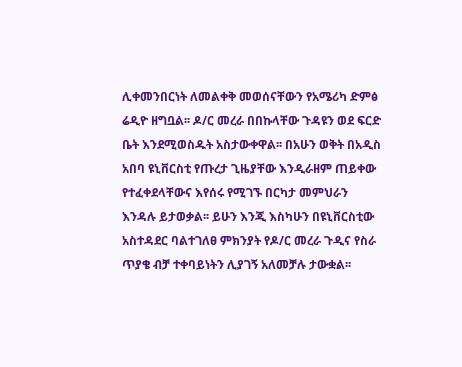ሊቀመንበርነት ለመልቀቅ መወሰናቸውን የአሜሪካ ድምፅ ሬዲዮ ዘግቧል፡፡ ዶ/ር መረራ በበኩላቸው ጉዳዩን ወደ ፍርድ ቤት እንደሚወስዱት አስታውቀዋል፡፡ በአሁን ወቅት በአዲስ አበባ ዩኒቨርስቲ የጡረታ ጊዜያቸው እንዲራዘም ጠይቀው የተፈቀደላቸውና እየሰሩ የሚገኙ በርካታ መምህራን እንዳሉ ይታወቃል፡፡ ይሁን እንጂ እስካሁን በዩኒቨርስቲው አስተዳደር ባልተገለፀ ምክንያት የዶ/ር መረራ ጉዲና የስራ ጥያቄ ብቻ ተቀባይነትን ሊያገኝ አለመቻሉ ታውቋል፡፡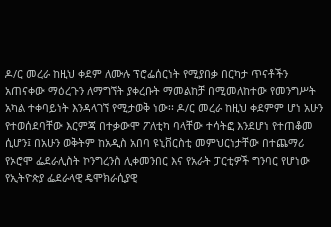ዶ/ር መረራ ከዚህ ቀደም ለሙሉ ፕሮፌሰርነት የሚያበቃ በርካታ ጥናቶችን አጠናቀው ማዕረጉን ለማግኘት ያቀረቡት ማመልከቻ በሚመለከተው የመንግሥት አካል ተቀባይነት እንዳላገኘ የሚታወቅ ነው፡፡ ዶ/ር መረራ ከዚህ ቀደምም ሆነ አሁን የተወሰደባቸው እርምጃ በተቃውሞ ፖለቲካ ባላቸው ተሳትፎ እንደሆነ የተጠቆመ ሲሆን፤ በአሁን ወቅትም ከአዲስ አበባ ዩኒቨርስቲ መምህርነታቸው በተጨማሪ የኦሮሞ ፌደራሊስት ኮንግረንስ ሊቀመንበር እና የአራት ፓርቲዎች ግንባር የሆነው የኢትዮጵያ ፌደራላዊ ዴሞክራሲያዊ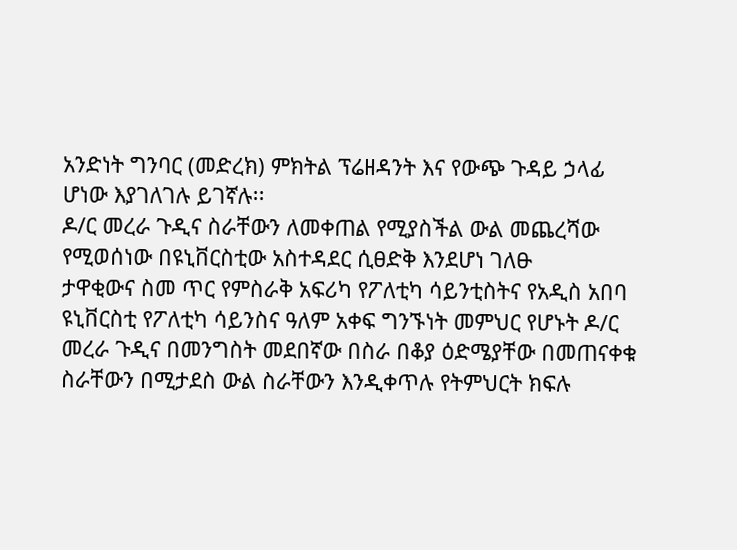አንድነት ግንባር (መድረክ) ምክትል ፕሬዘዳንት እና የውጭ ጉዳይ ኃላፊ ሆነው እያገለገሉ ይገኛሉ፡፡
ዶ/ር መረራ ጉዲና ስራቸውን ለመቀጠል የሚያስችል ውል መጨረሻው የሚወሰነው በዩኒቨርስቲው አስተዳደር ሲፀድቅ እንደሆነ ገለፁ
ታዋቂውና ስመ ጥር የምስራቅ አፍሪካ የፖለቲካ ሳይንቲስትና የአዲስ አበባ ዩኒቨርስቲ የፖለቲካ ሳይንስና ዓለም አቀፍ ግንኙነት መምህር የሆኑት ዶ/ር መረራ ጉዲና በመንግስት መደበኛው በስራ በቆያ ዕድሜያቸው በመጠናቀቁ ስራቸውን በሚታደስ ውል ስራቸውን እንዲቀጥሉ የትምህርት ክፍሉ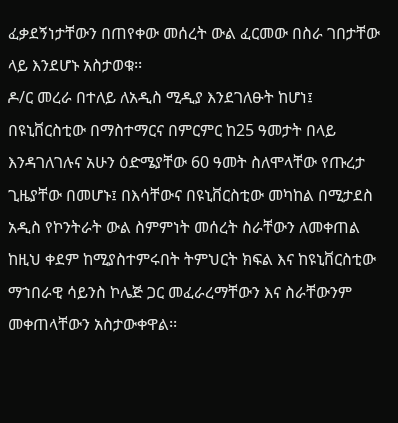ፈቃደኝነታቸውን በጠየቀው መሰረት ውል ፈርመው በስራ ገበታቸው ላይ እንደሆኑ አስታወቁ፡፡
ዶ/ር መረራ በተለይ ለአዲስ ሚዲያ እንደገለፁት ከሆነ፤ በዩኒቨርስቲው በማስተማርና በምርምር ከ25 ዓመታት በላይ እንዳገለገሉና አሁን ዕድሜያቸው 60 ዓመት ስለሞላቸው የጡረታ ጊዜያቸው በመሆኑ፤ በእሳቸውና በዩኒቨርስቲው መካከል በሚታደስ አዲስ የኮንትራት ውል ስምምነት መሰረት ስራቸውን ለመቀጠል ከዚህ ቀደም ከሚያስተምሩበት ትምህርት ክፍል እና ከዩኒቨርስቲው ማኀበራዊ ሳይንስ ኮሌጅ ጋር መፈራረማቸውን እና ስራቸውንም መቀጠላቸውን አስታውቀዋል፡፡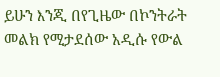ይሁን እንጂ በየጊዜው በኮንትራት መልክ የሚታደሰው አዲሱ የውል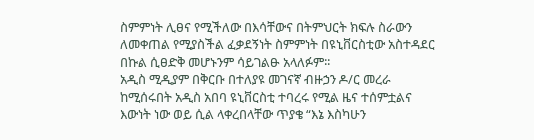ስምምነት ሊፀና የሚችለው በእሳቸውና በትምህርት ክፍሉ ስራውን ለመቀጠል የሚያስችል ፈቃደኝነት ስምምነት በዩኒቨርስቲው አስተዳደር በኩል ሲፀድቅ መሆኑንም ሳይገልፁ አላለፉም፡፡
አዲስ ሚዲያም በቅርቡ በተለያዩ መገናኛ ብዙኃን ዶ/ር መረራ ከሚሰሩበት አዲስ አበባ ዩኒቨርስቲ ተባረሩ የሚል ዜና ተሰምቷልና እውነት ነው ወይ ሲል ላቀረበላቸው ጥያቄ “እኔ እስካሁን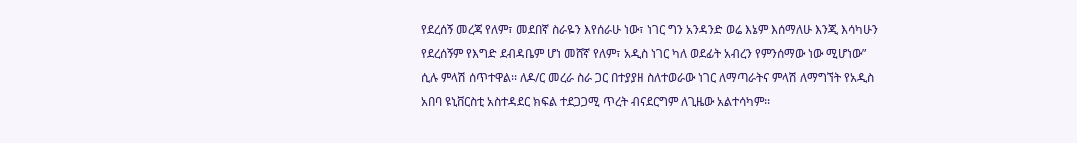የደረሰኝ መረጃ የለም፣ መደበኛ ስራዬን እየሰራሁ ነው፣ ነገር ግን አንዳንድ ወሬ እኔም እሰማለሁ እንጂ እሳካሁን የደረሰኝም የእግድ ደብዳቤም ሆነ መሸኛ የለም፣ አዲስ ነገር ካለ ወደፊት አብረን የምንሰማው ነው ሚሆነው” ሲሉ ምላሽ ሰጥተዋል፡፡ ለዶ/ር መረራ ስራ ጋር በተያያዘ ስለተወራው ነገር ለማጣራትና ምላሽ ለማግኘት የአዲስ አበባ ዩኒቨርስቲ አስተዳደር ክፍል ተደጋጋሚ ጥረት ብናደርግም ለጊዜው አልተሳካም፡፡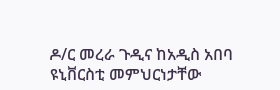ዶ/ር መረራ ጉዲና ከአዲስ አበባ ዩኒቨርስቲ መምህርነታቸው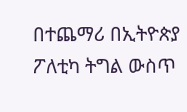በተጨማሪ በኢትዮጵያ ፖለቲካ ትግል ውስጥ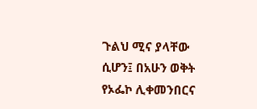ጉልህ ሚና ያላቸው ሲሆን፤ በአሁን ወቅት የኦፌኮ ሊቀመንበርና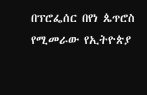በፕሮፌሰር በየነ ጴጥሮስ የሚመራው የኢትዮጵያ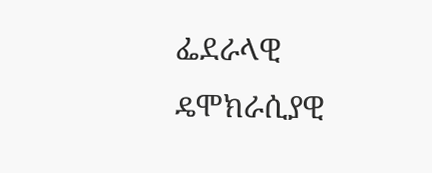ፌደራላዊ ዴሞክራሲያዊ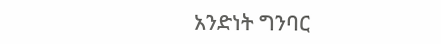አንድነት ግንባር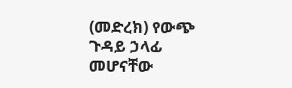(መድረክ) የውጭ ጉዳይ ኃላፊ መሆናቸው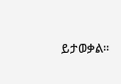ይታወቃል፡፡